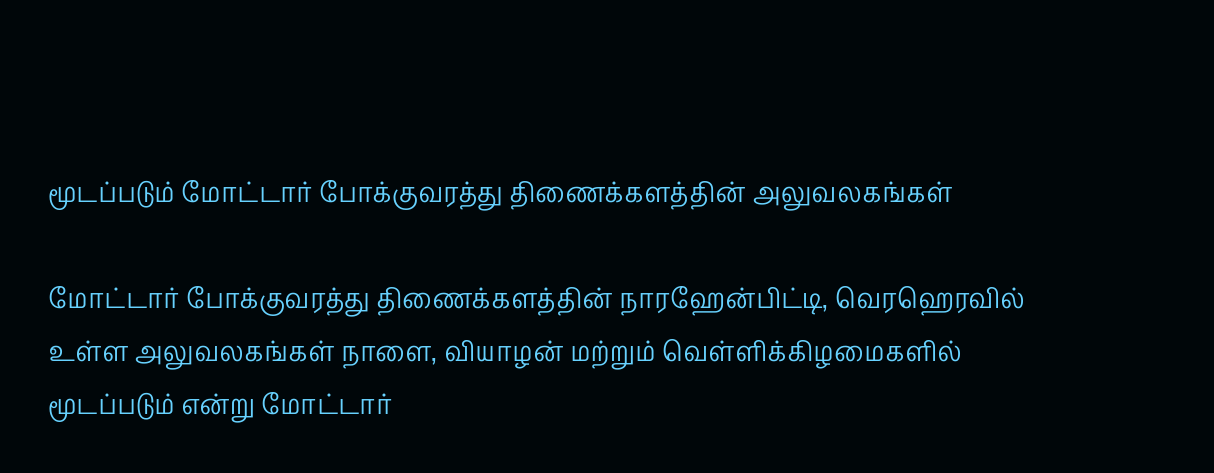மூடப்படும் மோட்டார் போக்குவரத்து திணைக்களத்தின் அலுவலகங்கள்

மோட்டார் போக்குவரத்து திணைக்களத்தின் நாரஹேன்பிட்டி, வெரஹெரவில் உள்ள அலுவலகங்கள் நாளை, வியாழன் மற்றும் வெள்ளிக்கிழமைகளில் மூடப்படும் என்று மோட்டார்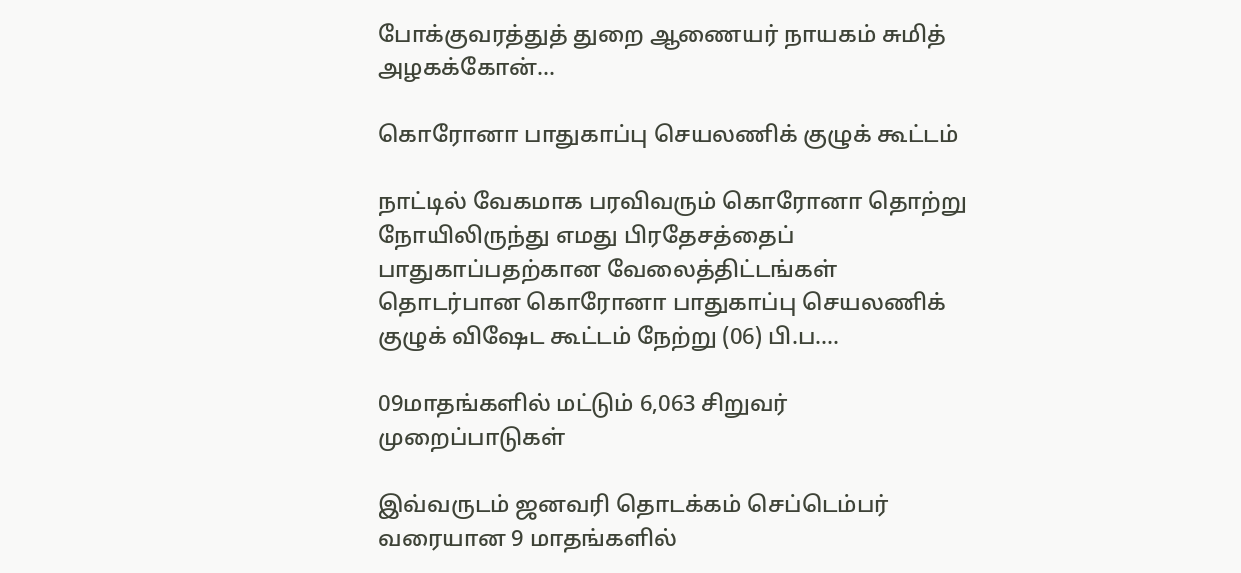போக்குவரத்துத் துறை ஆணையர் நாயகம் சுமித் அழகக்கோன்…

கொரோனா பாதுகாப்பு செயலணிக் குழுக் கூட்டம்

நாட்டில் வேகமாக பரவிவரும் கொரோனா தொற்று நோயிலிருந்து எமது பிரதேசத்தைப் பாதுகாப்பதற்கான வேலைத்திட்டங்கள் தொடர்பான கொரோனா பாதுகாப்பு செயலணிக் குழுக் விஷேட கூட்டம் நேற்று (06) பி.ப….

09மாதங்களில் மட்டும் 6,063 சிறுவர் முறைப்பாடுகள்

இவ்வருடம் ஜனவரி தொடக்கம் செப்டெம்பர் வரையான 9 மாதங்களில்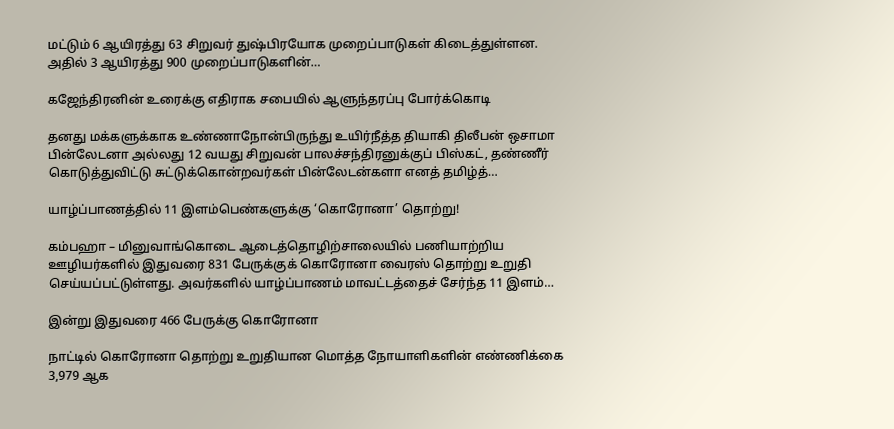மட்டும் 6 ஆயிரத்து 63 சிறுவர் துஷ்பிரயோக முறைப்பாடுகள் கிடைத்துள்ளன. அதில் 3 ஆயிரத்து 900 முறைப்பாடுகளின்…

கஜேந்திரனின் உரைக்கு எதிராக சபையில் ஆளுந்தரப்பு போர்க்கொடி

தனது மக்களுக்காக உண்ணாநோன்பிருந்து உயிர்நீத்த தியாகி திலீபன் ஒசாமா பின்லேடனா அல்லது 12 வயது சிறுவன் பாலச்சந்திரனுக்குப் பிஸ்கட், தண்ணீர் கொடுத்துவிட்டு சுட்டுக்கொன்றவர்கள் பின்லேடன்களா எனத் தமிழ்த்…

யாழ்ப்பாணத்தில் 11 இளம்பெண்களுக்கு ‘கொரோனா’ தொற்று!

கம்பஹா – மினுவாங்கொடை ஆடைத்தொழிற்சாலையில் பணியாற்றிய ஊழியர்களில் இதுவரை 831 பேருக்குக் கொரோனா வைரஸ் தொற்று உறுதி செய்யப்பட்டுள்ளது. அவர்களில் யாழ்ப்பாணம் மாவட்டத்தைச் சேர்ந்த 11 இளம்…

இன்று இதுவரை 466 பேருக்கு கொரோனா

நாட்டில் கொரோனா தொற்று உறுதியான மொத்த நோயாளிகளின் எண்ணிக்கை 3,979 ஆக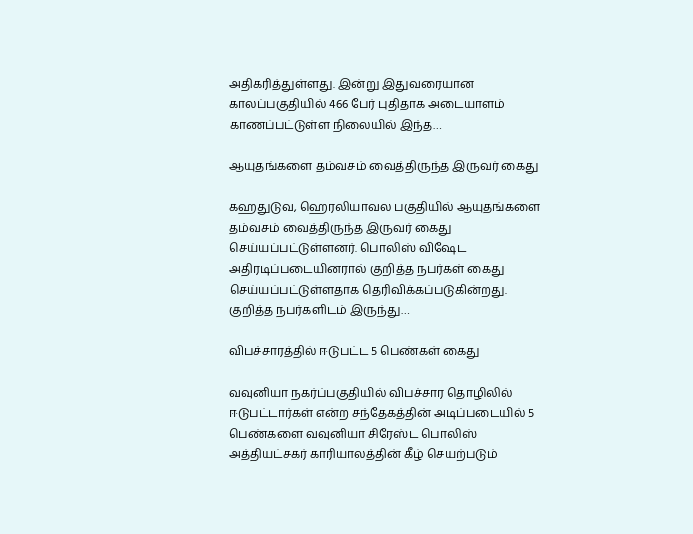அதிகரித்துள்ளது. இன்று இதுவரையான காலப்பகுதியில் 466 பேர் புதிதாக அடையாளம் காணப்பட்டுள்ள நிலையில் இந்த…

ஆயுதங்களை தம்வசம் வைத்திருந்த இருவர் கைது

கஹதுடுவ, ஹெரலியாவல பகுதியில் ஆயுதங்களை தம்வசம் வைத்திருந்த இருவர் கைது செய்யப்பட்டுள்ளனர். பொலிஸ் விஷேட அதிரடிப்படையினரால் குறித்த நபர்கள் கைது செய்யப்பட்டுள்ளதாக தெரிவிக்கப்படுகின்றது. குறித்த நபர்களிடம் இருந்து…

விபச்சாரத்தில் ஈடுபட்ட 5 பெண்கள் கைது

வவுனியா நகர்ப்பகுதியில் விபச்சார தொழிலில் ஈடுபட்டார்கள் என்ற சந்தேகத்தின் அடிப்படையில் 5 பெண்களை வவுனியா சிரேஸ்ட பொலிஸ் அத்தியட்சகர் காரியாலத்தின் கீழ் செயற்படும்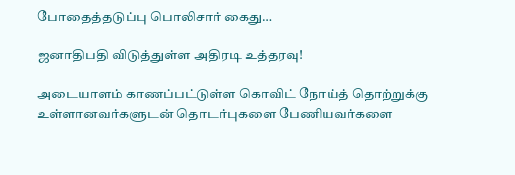போதைத்தடுப்பு பொலிசார் கைது…

ஜனாதிபதி விடுத்துள்ள அதிரடி உத்தரவு!

அடையாளம் காணப்பட்டுள்ள கொவிட் நோய்த் தொற்றுக்கு உள்ளானவர்களுடன் தொடர்புகளை பேணியவர்களை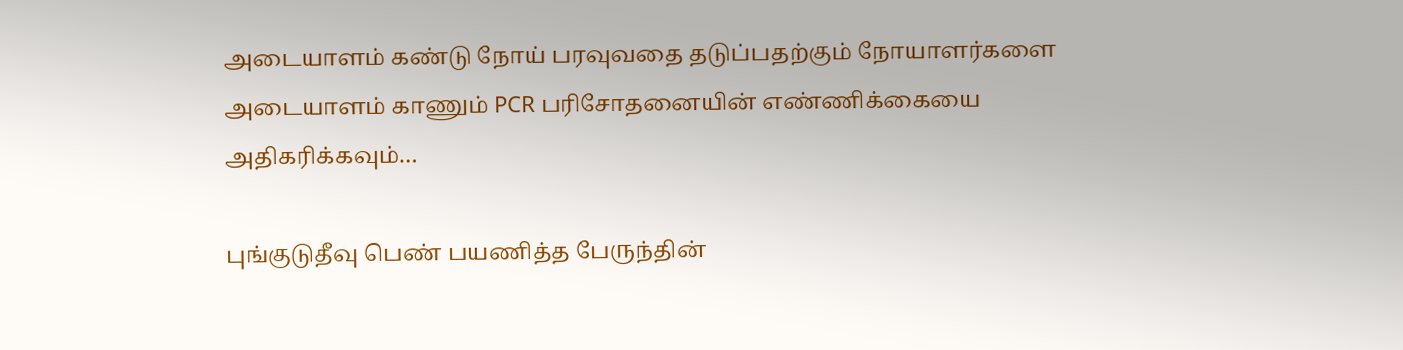அடையாளம் கண்டு நோய் பரவுவதை தடுப்பதற்கும் நோயாளர்களை அடையாளம் காணும் PCR பரிசோதனையின் எண்ணிக்கையை அதிகரிக்கவும்…

புங்குடுதீவு பெண் பயணித்த பேருந்தின்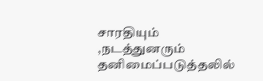சாரதியும் ,நடத்துனரும் தனிமைப்படுத்தலில்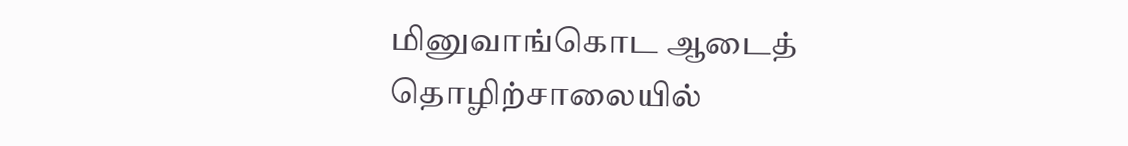மினுவாங்கொட ஆடைத் தொழிற்சாலையில்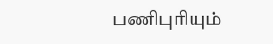பணிபுரியும்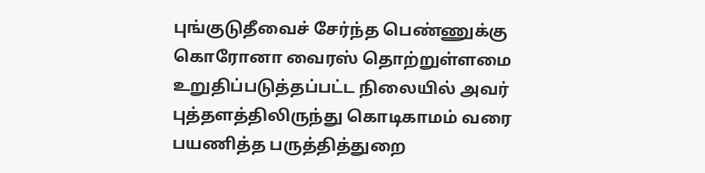புங்குடுதீவைச் சேர்ந்த பெண்ணுக்கு கொரோனா வைரஸ் தொற்றுள்ளமை உறுதிப்படுத்தப்பட்ட நிலையில் அவர் புத்தளத்திலிருந்து கொடிகாமம் வரை பயணித்த பருத்தித்துறை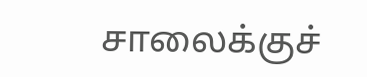சாலைக்குச்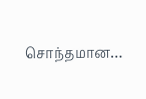சொந்தமான…